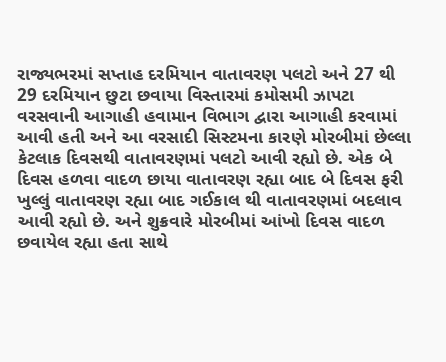રાજ્યભરમાં સપ્તાહ દરમિયાન વાતાવરણ પલટો અને 27 થી 29 દરમિયાન છુટા છવાયા વિસ્તારમાં કમોસમી ઝાપટા વરસવાની આગાહી હવામાન વિભાગ દ્વારા આગાહી કરવામાં આવી હતી અને આ વરસાદી સિસ્ટમના કારણે મોરબીમાં છેલ્લા કેટલાક દિવસથી વાતાવરણમાં પલટો આવી રહ્યો છે. એક બે દિવસ હળવા વાદળ છાયા વાતાવરણ રહ્યા બાદ બે દિવસ ફરી ખુલ્લું વાતાવરણ રહ્યા બાદ ગઈકાલ થી વાતાવરણમાં બદલાવ આવી રહ્યો છે. અને શુક્રવારે મોરબીમાં આંખો દિવસ વાદળ છવાયેલ રહ્યા હતા સાથે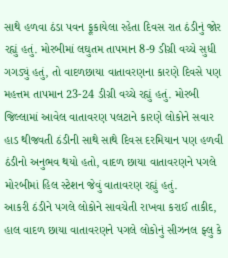સાથે હળવા ઠંડા પવન ફૂકાયેલા રહેતા દિવસ રાત ઠંડીનું જોર રહ્યું હતું. મોરબીમાં લઘુતમ તાપમાન 8-9 ડીગ્રી વચ્ચે સુધી ગગડ્યું હતું, તો વાદળછાયા વાતાવરણના કારણે દિવસે પણ મહત્તમ તાપમાન 23-24 ડીગ્રી વચ્ચે રહ્યું હતું. મોરબી જિલ્લામાં આવેલ વાતાવરણ પલટાને કારણે લોકોને સવાર હાડ થીજવતી ઠંડીની સાથે સાથે દિવસ દરમિયાન પણ હળવી ઠંડીનો અનુભવ થયો હતો, વાદળ છાયા વાતાવરણને પગલે મોરબીમાં હિલ સ્ટેશન જેવું વાતાવરણ રહ્યું હતું.
આકરી ઠંડીને પગલે લોકોને સાવચેતી રાખવા કરાઈ તાકીદ,
હાલ વાદળ છાયા વાતાવરણને પગલે લોકોનું સીઝનલ ફ્લુ કે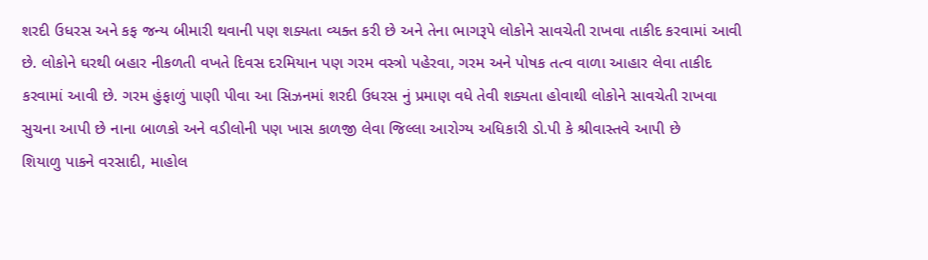શરદી ઉધરસ અને કફ જન્ય બીમારી થવાની પણ શક્યતા વ્યક્ત કરી છે અને તેના ભાગરૂપે લોકોને સાવચેતી રાખવા તાકીદ કરવામાં આવી છે. લોકોને ઘરથી બહાર નીકળતી વખતે દિવસ દરમિયાન પણ ગરમ વસ્ત્રો પહેરવા, ગરમ અને પોષક તત્વ વાળા આહાર લેવા તાકીદ કરવામાં આવી છે. ગરમ હુંફાળું પાણી પીવા આ સિઝનમાં શરદી ઉધરસ નું પ્રમાણ વધે તેવી શક્યતા હોવાથી લોકોને સાવચેતી રાખવા સુચના આપી છે નાના બાળકો અને વડીલોની પણ ખાસ કાળજી લેવા જિલ્લા આરોગ્ય અધિકારી ડો.પી કે શ્રીવાસ્તવે આપી છે
શિયાળુ પાકને વરસાદી, માહોલ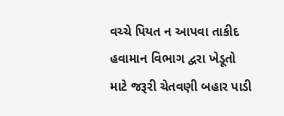વચ્ચે પિયત ન આપવા તાકીદ
હવામાન વિભાગ દ્વરા ખેડૂતો માટે જરૂરી ચેતવણી બહાર પાડી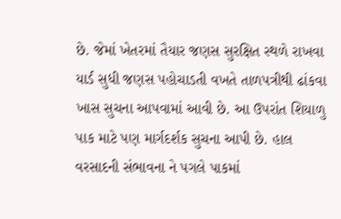છે. જેમાં ખેતરમાં તૈયાર જણસ સુરક્ષિત સ્થળે રાખવા યાર્ડ સુધી જણસ પહોચાડતી વખતે તાળપત્રીથી ઢાંકવા ખાસ સુચના આપવામાં આવી છે. આ ઉપરાંત શિયાળુ પાક માટે પણ માર્ગદર્શક સુચના આપી છે. હાલ વરસાદની સંભાવના ને પગલે પાકમાં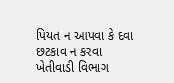પિયત ન આપવા કે દવા છટકાવ ન કરવા ખેતીવાડી વિભાગ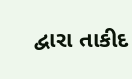દ્વારા તાકીદ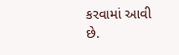કરવામાં આવી છે.